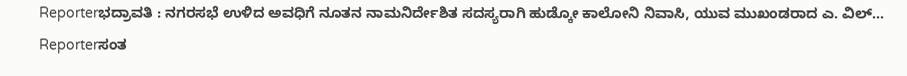Reporterಭದ್ರಾವತಿ : ನಗರಸಭೆ ಉಳಿದ ಅವಧಿಗೆ ನೂತನ ನಾಮನಿರ್ದೇಶಿತ ಸದಸ್ಯರಾಗಿ ಹುಡ್ಕೋ ಕಾಲೋನಿ ನಿವಾಸಿ, ಯುವ ಮುಖಂಡರಾದ ಎ. ವಿಲ್...
Reporterಸಂತ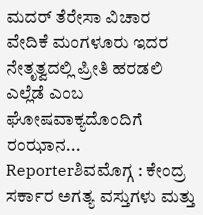ಮದರ್ ತೆರೇಸಾ ವಿಚಾರ ವೇದಿಕೆ ಮಂಗಳೂರು ಇದರ ನೇತೃತ್ವದಲ್ಲಿ ಪ್ರೀತಿ ಹರಡಲಿ ಎಲ್ಲೆಡೆ ಎಂಬ ಘೋಷವಾಕ್ಯದೊಂದಿಗೆ ರಂಝಾನ...
Reporterಶಿವಮೊಗ್ಗ : ಕೇಂದ್ರ ಸರ್ಕಾರ ಅಗತ್ಯ ವಸ್ತುಗಳು ಮತ್ತು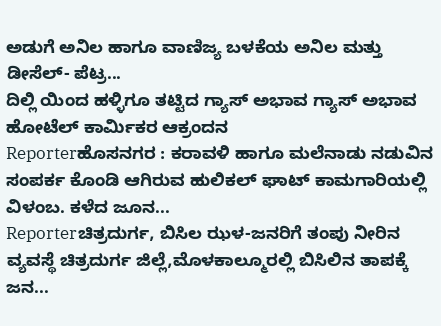ಅಡುಗೆ ಅನಿಲ ಹಾಗೂ ವಾಣಿಜ್ಯ ಬಳಕೆಯ ಅನಿಲ ಮತ್ತು ಡೀಸೆಲ್- ಪೆಟ್ರ...
ದಿಲ್ಲಿ ಯಿಂದ ಹಳ್ಳಿಗೂ ತಟ್ಟಿದ ಗ್ಯಾಸ್ ಅಭಾವ ಗ್ಯಾಸ್ ಅಭಾವ ಹೋಟೆಲ್ ಕಾರ್ಮಿಕರ ಆಕ್ರಂದನ
Reporterಹೊಸನಗರ : ಕರಾವಳಿ ಹಾಗೂ ಮಲೆನಾಡು ನಡುವಿನ ಸಂಪರ್ಕ ಕೊಂಡಿ ಆಗಿರುವ ಹುಲಿಕಲ್ ಘಾಟ್ ಕಾಮಗಾರಿಯಲ್ಲಿ ವಿಳಂಬ. ಕಳೆದ ಜೂನ...
Reporterಚಿತ್ರದುರ್ಗ, ಬಿಸಿಲ ಝಳ-ಜನರಿಗೆ ತಂಪು ನೀರಿನ ವ್ಯವಸ್ಥೆ ಚಿತ್ರದುರ್ಗ ಜಿಲ್ಲೆ,ಮೊಳಕಾಲ್ಮೂರಲ್ಲಿ ಬಿಸಿಲಿನ ತಾಪಕ್ಕೆ ಜನ...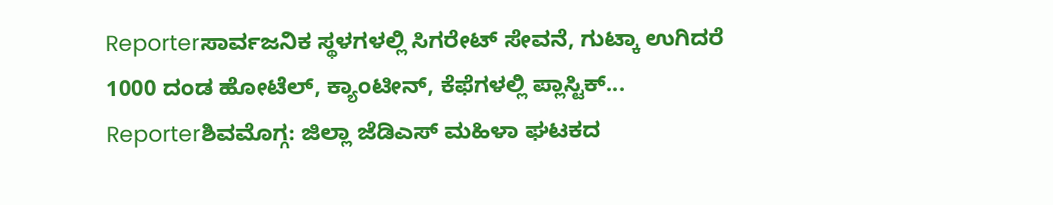Reporterಸಾರ್ವಜನಿಕ ಸ್ಥಳಗಳಲ್ಲಿ ಸಿಗರೇಟ್ ಸೇವನೆ, ಗುಟ್ಕಾ ಉಗಿದರೆ 1000 ದಂಡ ಹೋಟೆಲ್, ಕ್ಯಾಂಟೀನ್, ಕೆಫೆಗಳಲ್ಲಿ ಪ್ಲಾಸ್ಟಿಕ್...
Reporterಶಿವಮೊಗ್ಗ: ಜಿಲ್ಲಾ ಜೆಡಿಎಸ್ ಮಹಿಳಾ ಘಟಕದ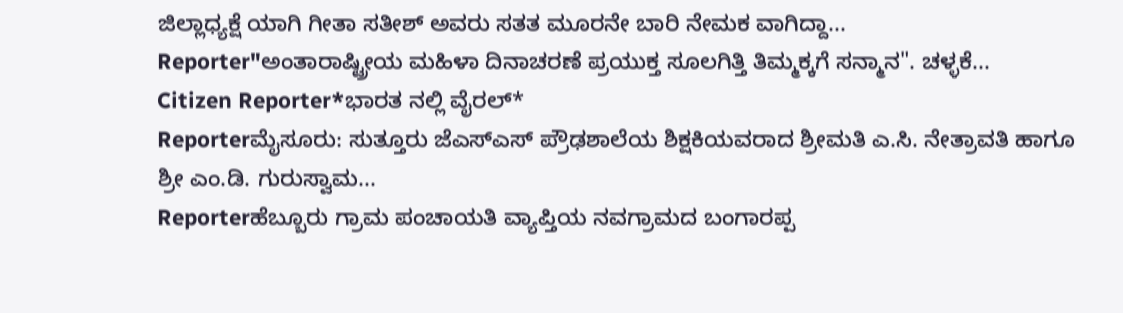ಜಿಲ್ಲಾಧ್ಯಕ್ಷೆ ಯಾಗಿ ಗೀತಾ ಸತೀಶ್ ಅವರು ಸತತ ಮೂರನೇ ಬಾರಿ ನೇಮಕ ವಾಗಿದ್ದಾ...
Reporter"ಅಂತಾರಾಷ್ಟ್ರೀಯ ಮಹಿಳಾ ದಿನಾಚರಣೆ ಪ್ರಯುಕ್ತ ಸೂಲಗಿತ್ತಿ ತಿಮ್ಮಕ್ಕಗೆ ಸನ್ಮಾನ". ಚಳ್ಳಕೆ...
Citizen Reporter*ಭಾರತ ನಲ್ಲಿ ವೈರಲ್*
Reporterಮೈಸೂರು: ಸುತ್ತೂರು ಜೆಎಸ್ಎಸ್ ಪ್ರೌಢಶಾಲೆಯ ಶಿಕ್ಷಕಿಯವರಾದ ಶ್ರೀಮತಿ ಎ.ಸಿ. ನೇತ್ರಾವತಿ ಹಾಗೂ ಶ್ರೀ ಎಂ.ಡಿ. ಗುರುಸ್ವಾಮ...
Reporterಹೆಬ್ಬೂರು ಗ್ರಾಮ ಪಂಚಾಯತಿ ವ್ಯಾಪ್ತಿಯ ನವಗ್ರಾಮದ ಬಂಗಾರಪ್ಪ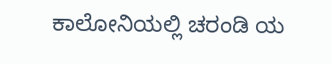ಕಾಲೋನಿಯಲ್ಲಿ ಚರಂಡಿ ಯ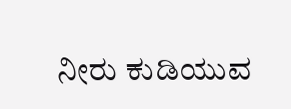ನೀರು ಕುಡಿಯುವ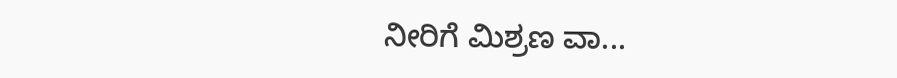ನೀರಿಗೆ ಮಿಶ್ರಣ ವಾ...